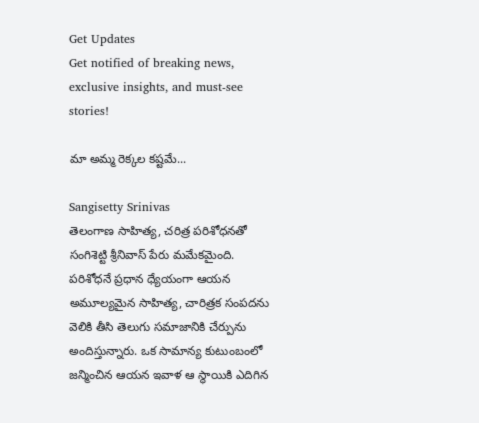Get Updates
Get notified of breaking news, exclusive insights, and must-see stories!

మా అమ్మ రెక్కల కష్టమే...

Sangisetty Srinivas
తెలంగాణ సాహిత్య, చరిత్ర పరిశోధనతో సంగిశెట్టి శ్రీనివాస్ పేరు మమేకమైంది. పరిశోధనే ప్రధాన ధ్యేయంగా ఆయన అమూల్యమైన సాహిత్య, చారిత్రక సంపదను వెలికి తీసి తెలుగు సమాజానికి చేర్పును అందిస్తున్నారు. ఒక సామాన్య కుటుంబంలో జన్మించిన ఆయన ఇవాళ ఆ స్థాయికి ఎదిగిన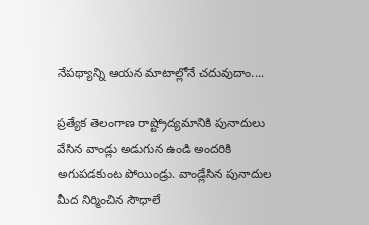నేపథ్యాన్ని ఆయన మాటాల్లోనే చదువుదాం....

ప్రత్యేక తెలంగాణ రాష్ట్రోద్యమానికి పునాదులు వేసిన వాండ్లు అడుగున ఉండి అందరికి అగుపడకుంట పోయిండ్రు. వాండ్లేసిన పునాదుల మీద నిర్మించిన సౌధాలే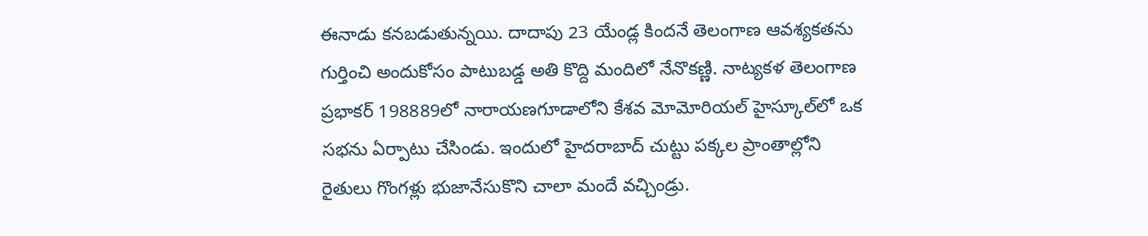ఈనాడు కనబడుతున్నయి. దాదాపు 23 యేండ్ల కిందనే తెలంగాణ ఆవశ్యకతను గుర్తించి అందుకోసం పాటుబడ్డ అతి కొద్ది మందిలో నేనొకణ్ణి. నాట్యకళ తెలంగాణ ప్రభాకర్‌ 198889లో నారాయణగూడాలోని కేశవ మోమోరియల్‌ హైస్కూల్‌లో ఒక సభను ఏర్పాటు చేసిండు. ఇందులో హైదరాబాద్‌ చుట్టు పక్కల ప్రాంతాల్లోని రైతులు గొంగళ్లు భుజానేసుకొని చాలా మందే వచ్చిండ్రు.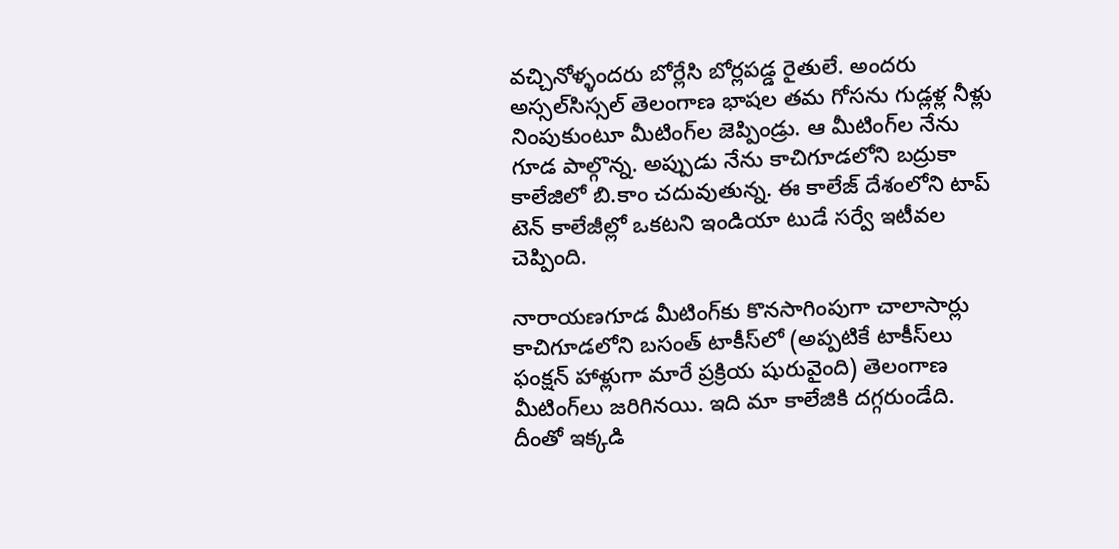వచ్చినోళ్ళందరు బోర్లేసి బోర్లపడ్డ రైతులే. అందరు అస్సల్‌సిస్సల్‌ తెలంగాణ భాషల తమ గోసను గుడ్లళ్ల నీళ్లు నింపుకుంటూ మీటింగ్‌ల జెప్పిండ్రు. ఆ మీటింగ్‌ల నేను గూడ పాల్గొన్న. అప్పుడు నేను కాచిగూడలోని బద్రుకా కాలేజిలో బి.కాం చదువుతున్న. ఈ కాలేజ్‌ దేశంలోని టాప్‌ టెన్‌ కాలేజీల్లో ఒకటని ఇండియా టుడే సర్వే ఇటీవల చెప్పింది.

నారాయణగూడ మీటింగ్‌కు కొనసాగింపుగా చాలాసార్లు కాచిగూడలోని బసంత్‌ టాకీస్‌లో (అప్పటికే టాకీస్‌లు ఫంక్షన్‌ హాళ్లుగా మారే ప్రక్రియ షురువైంది) తెలంగాణ మీటింగ్‌లు జరిగినయి. ఇది మా కాలేజికి దగ్గరుండేది. దీంతో ఇక్కడి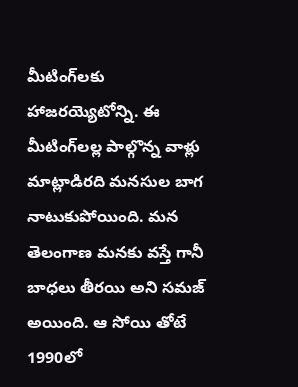మీటింగ్‌లకు హాజరయ్యెటోన్ని. ఈ మీటింగ్‌లల్ల పాల్గొన్న వాళ్లు మాట్లాడిరది మనసుల బాగ నాటుకుపోయింది. మన తెలంగాణ మనకు వస్తే గానీ బాధలు తీరయి అని సమజ్‌ అయింది. ఆ సోయి తోటే 1990లో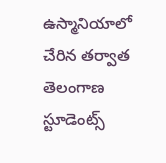ఉస్మానియాలో చేరిన తర్వాత తెలంగాణ స్టూడెంట్స్‌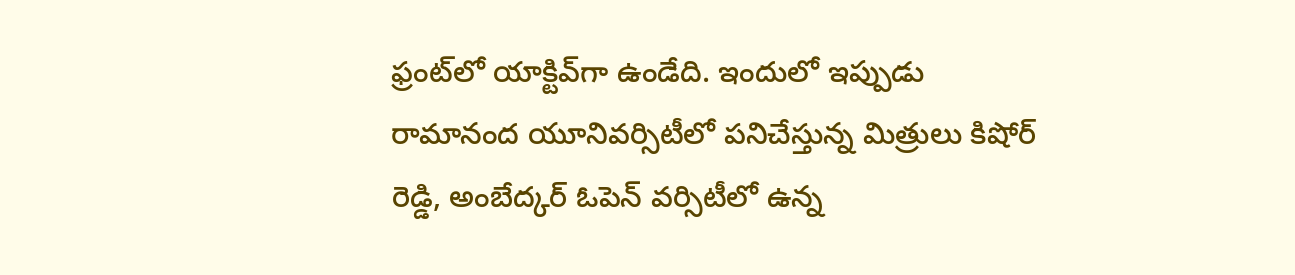ఫ్రంట్‌లో యాక్టివ్‌గా ఉండేది. ఇందులో ఇప్పుడు రామానంద యూనివర్సిటీలో పనిచేస్తున్న మిత్రులు కిషోర్‌ రెడ్డి, అంబేద్కర్‌ ఓపెన్‌ వర్సిటీలో ఉన్న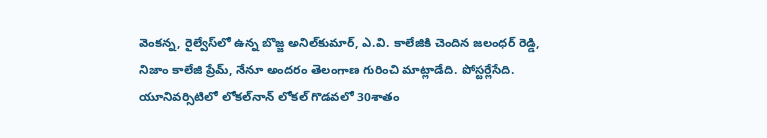వెంకన్న, రైల్వేస్‌లో ఉన్న బొజ్జ అనిల్‌కుమార్‌, ఎ.వి. కాలేజికి చెందిన జలంధర్‌ రెడ్డి, నిజాం కాలేజి ప్రేమ్‌, నేనూ అందరం తెలంగాణ గురించి మాట్లాడేది. పోస్టర్లేసేది. యూనివర్సిటిలో లోకల్‌నాన్‌ లోకల్‌ గొడవలో 30శాతం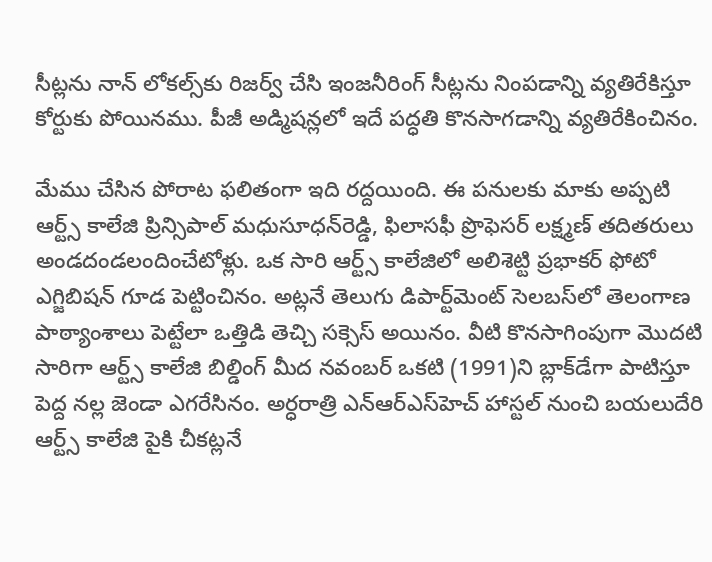సీట్లను నాన్‌ లోకల్స్‌కు రిజర్వ్‌ చేసి ఇంజనీరింగ్‌ సీట్లను నింపడాన్ని వ్యతిరేకిస్తూ కోర్టుకు పోయినము. పీజీ అడ్మిషన్లలో ఇదే పద్ధతి కొనసాగడాన్ని వ్యతిరేకించినం.

మేము చేసిన పోరాట ఫలితంగా ఇది రద్దయింది. ఈ పనులకు మాకు అప్పటి ఆర్ట్స్‌ కాలేజి ప్రిన్సిపాల్‌ మధుసూధన్‌రెడ్డి, ఫిలాసఫీ ప్రొఫెసర్‌ లక్ష్మణ్‌ తదితరులు అండదండలందించేటోళ్లు. ఒక సారి ఆర్ట్స్‌ కాలేజిలో అలిశెట్టి ప్రభాకర్‌ ఫోటో ఎగ్జిబిషన్‌ గూడ పెట్టించినం. అట్లనే తెలుగు డిపార్ట్‌మెంట్‌ సెలబస్‌లో తెలంగాణ పాఠ్యాంశాలు పెట్టేలా ఒత్తిడి తెచ్చి సక్సెస్‌ అయినం. వీటి కొనసాగింపుగా మొదటి సారిగా ఆర్ట్స్‌ కాలేజి బిల్డింగ్‌ మీద నవంబర్‌ ఒకటి (1991)ని బ్లాక్‌డేగా పాటిస్తూ పెద్ద నల్ల జెండా ఎగరేసినం. అర్ధరాత్రి ఎన్‌ఆర్‌ఎస్‌హెచ్‌ హాస్టల్‌ నుంచి బయలుదేరి ఆర్ట్స్‌ కాలేజి పైకి చీకట్లనే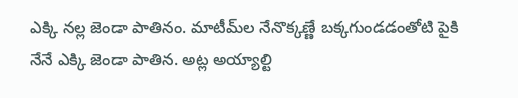ఎక్కి నల్ల జెండా పాతినం. మాటీమ్‌ల నేనొక్కణ్ణే బక్కగుండడంతోటి పైకి నేనే ఎక్కి జెండా పాతిన. అట్ల అయ్యాల్టి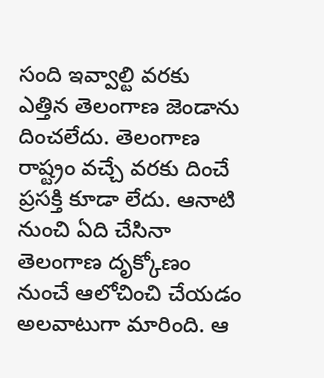సంది ఇవ్వాల్టి వరకు ఎత్తిన తెలంగాణ జెండాను దించలేదు. తెలంగాణ రాష్ట్రం వచ్చే వరకు దించే ప్రసక్తి కూడా లేదు. ఆనాటి నుంచి ఏది చేసినా తెలంగాణ దృక్కోణం నుంచే ఆలోచించి చేయడం అలవాటుగా మారింది. ఆ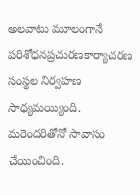అలవాటు మూలంగానే పరిశోధనప్రచురణకార్యాచరణ సంస్థల నిర్వహణ సాధ్యమయ్యింది. మరెందరితోనో సావాసం చేయించింది.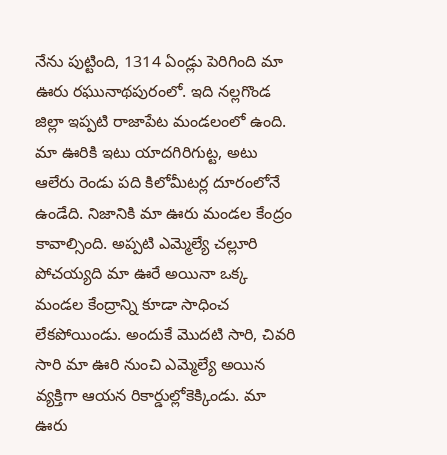నేను పుట్టింది, 1314 ఏండ్లు పెరిగింది మా ఊరు రఘునాథపురంలో. ఇది నల్లగొండ జిల్లా ఇప్పటి రాజాపేట మండలంలో ఉంది. మా ఊరికి ఇటు యాదగిరిగుట్ట, అటు ఆలేరు రెండు పది కిలోమీటర్ల దూరంలోనే ఉండేది. నిజానికి మా ఊరు మండల కేంద్రం కావాల్సింది. అప్పటి ఎమ్మెల్యే చల్లూరి పోచయ్యది మా ఊరే అయినా ఒక్క మండల కేంద్రాన్ని కూడా సాధించ లేకపోయిండు. అందుకే మొదటి సారి, చివరి సారి మా ఊరి నుంచి ఎమ్మెల్యే అయిన వ్యక్తిగా ఆయన రికార్డుల్లోకెక్కిండు. మా ఊరు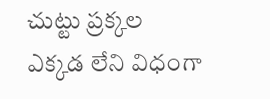చుట్టు ప్రక్కల ఎక్కడ లేని విధంగా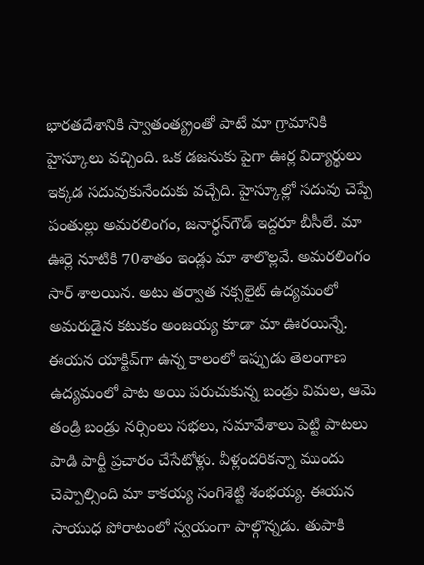భారతదేశానికి స్వాతంత్య్రంతో పాటే మా గ్రామానికి హైస్కూలు వచ్చింది. ఒక డజనుకు పైగా ఊర్ల విద్యార్థులు ఇక్కడ సదువుకునేందుకు వచ్చేది. హైస్కూల్లో సదువు చెప్పే పంతుల్లు అమరలింగం, జనార్ధన్‌గౌడ్‌ ఇద్దరూ బీసీలే. మా ఊర్లె నూటికి 70శాతం ఇండ్లు మా శాలొల్లవే. అమరలింగం సార్‌ శాలయిన. అటు తర్వాత నక్సలైట్‌ ఉద్యమంలో అమరుడైన కటుకం అంజయ్య కూడా మా ఊరయిన్నే. ఈయన యాక్టివ్‌గా ఉన్న కాలంలో ఇప్పుడు తెలంగాణ ఉద్యమంలో పాట అయి పరుచుకున్న బండ్రు విమల, ఆమె తండ్రి బండ్రు నర్సింలు సభలు, సమావేశాలు పెట్టి పాటలు పాడి పార్టీ ప్రచారం చేసేటోళ్లు. వీళ్లందరికన్నా ముందు చెప్పాల్సింది మా కాకయ్య సంగిశెట్టి శంభయ్య. ఈయన సాయుధ పోరాటంలో స్వయంగా పాల్గొన్నడు. తుపాకి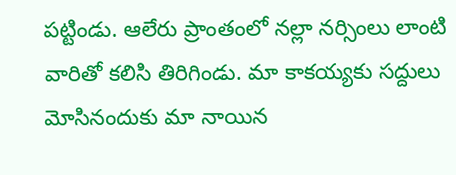పట్టిండు. ఆలేరు ప్రాంతంలో నల్లా నర్సింలు లాంటి వారితో కలిసి తిరిగిండు. మా కాకయ్యకు సద్దులు మోసినందుకు మా నాయిన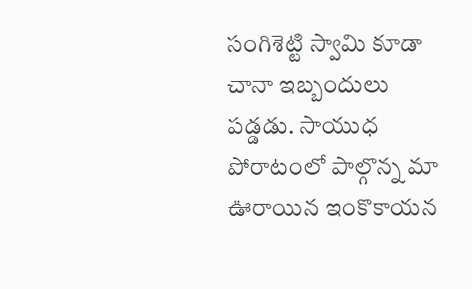సంగిశెట్టి స్వామి కూడా చానా ఇబ్బందులు పడ్డడు. సాయుధ పోరాటంలో పాల్గొన్న మా ఊరాయిన ఇంకొకాయన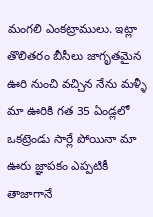మంగలి ఎంకట్రాములు. ఇట్లా తొలితరం బీసీలు జాగృతమైన ఊరి నుంచి వచ్చిన నేను మళ్ళీ మా ఊరికి గత 35 ఏండ్లలో ఒకట్రెండు సార్లే పోయినా మా ఊరు జ్ఞాపకం ఎప్పటికీ తాజాగానే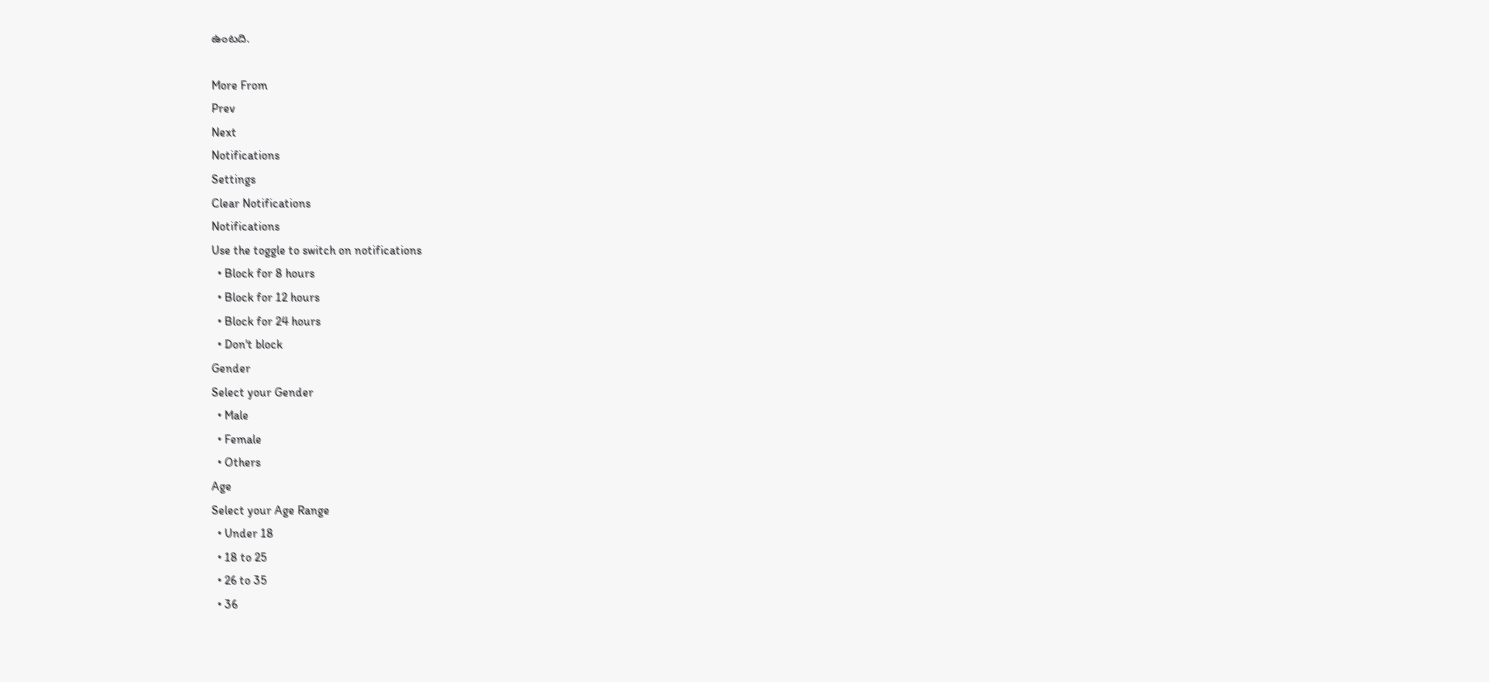ఉంటది.

More From
Prev
Next
Notifications
Settings
Clear Notifications
Notifications
Use the toggle to switch on notifications
  • Block for 8 hours
  • Block for 12 hours
  • Block for 24 hours
  • Don't block
Gender
Select your Gender
  • Male
  • Female
  • Others
Age
Select your Age Range
  • Under 18
  • 18 to 25
  • 26 to 35
  • 36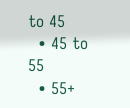to 45
  • 45 to 55
  • 55+